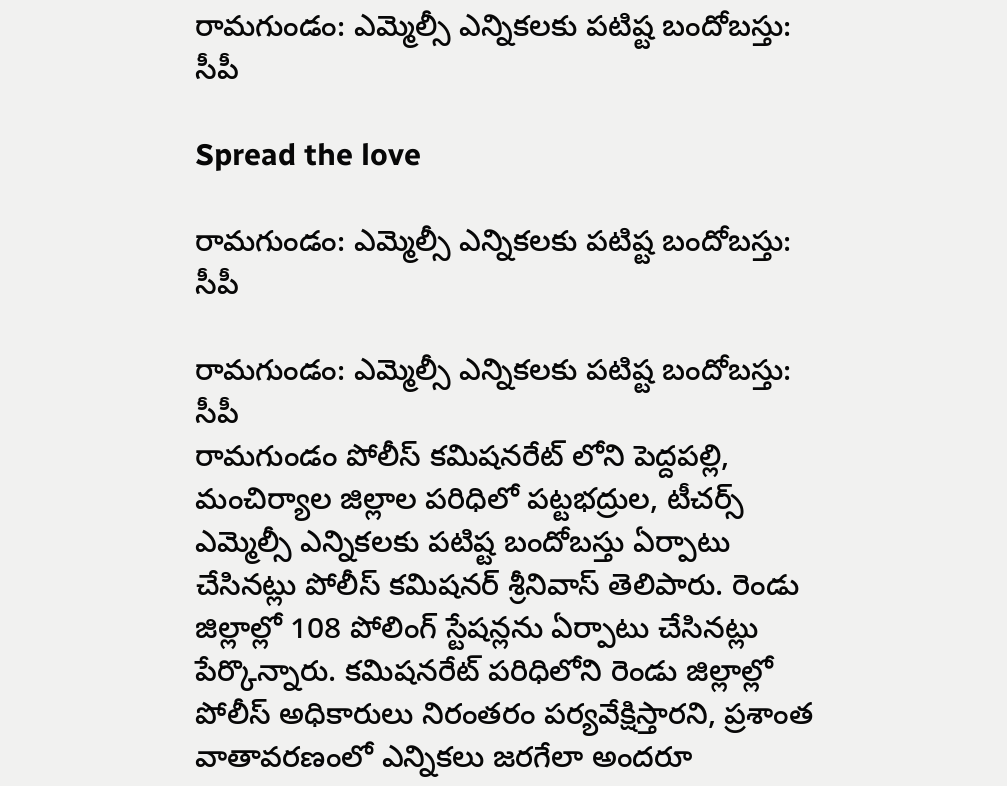రామగుండం: ఎమ్మెల్సీ ఎన్నికలకు పటిష్ట బందోబస్తు: సీపీ

Spread the love

రామగుండం: ఎమ్మెల్సీ ఎన్నికలకు పటిష్ట బందోబస్తు: సీపీ

రామగుండం: ఎమ్మెల్సీ ఎన్నికలకు పటిష్ట బందోబస్తు: సీపీ
రామగుండం పోలీస్ కమిషనరేట్ లోని పెద్దపల్లి, మంచిర్యాల జిల్లాల పరిధిలో పట్టభద్రుల, టీచర్స్ ఎమ్మెల్సీ ఎన్నికలకు పటిష్ట బందోబస్తు ఏర్పాటు చేసినట్లు పోలీస్ కమిషనర్ శ్రీనివాస్ తెలిపారు. రెండు జిల్లాల్లో 108 పోలింగ్ స్టేషన్లను ఏర్పాటు చేసినట్లు పేర్కొన్నారు. కమిషనరేట్ పరిధిలోని రెండు జిల్లాల్లో పోలీస్ అధికారులు నిరంతరం పర్యవేక్షిస్తారని, ప్రశాంత వాతావరణంలో ఎన్నికలు జరగేలా అందరూ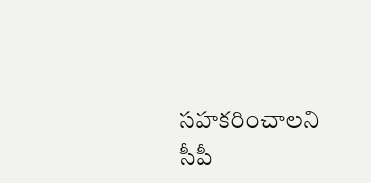సహకరించాలని సీపీ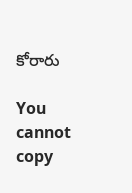కోరారు

You cannot copy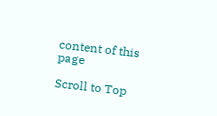content of this page

Scroll to Top